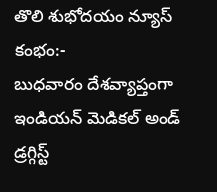తొలి శుభోదయం న్యూస్ కంభం:-
బుధవారం దేశవ్యాప్తంగా ఇండియన్ మెడికల్ అండ్ డ్రగ్గిస్ట్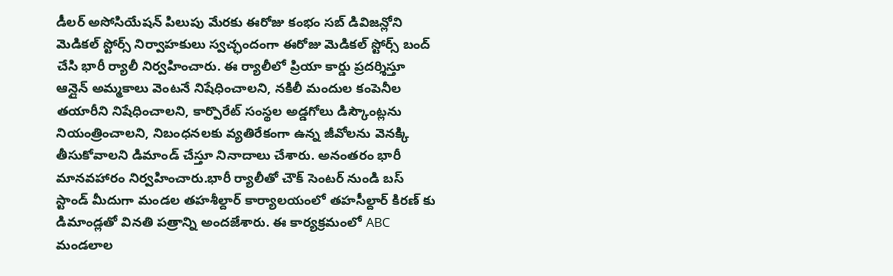డీలర్ అసోసియేషన్ పిలుపు మేరకు ఈరోజు కంభం సబ్ డివిజన్లోని మెడికల్ స్టోర్స్ నిర్వాహకులు స్వచ్ఛందంగా ఈరోజు మెడికల్ స్టోర్స్ బంద్ చేసి భారీ ర్యాలీ నిర్వహించారు. ఈ ర్యాలీలో ప్రియా కార్డు ప్రదర్శిస్తూ ఆన్లైన్ అమ్మకాలు వెంటనే నిషేధించాలని, నకిలీ మందుల కంపెనీల తయారీని నిషేధించాలని, కార్పొరేట్ సంస్థల అడ్డగోలు డిస్కౌంట్లను నియంత్రించాలని, నిబంధనలకు వ్యతిరేకంగా ఉన్న జీవోలను వెనక్కి తీసుకోవాలని డిమాండ్ చేస్తూ నినాదాలు చేశారు. అనంతరం భారీ మానవహారం నిర్వహించారు.భారీ ర్యాలీతో చౌక్ సెంటర్ నుండి బస్ స్టాండ్ మీదుగా మండల తహశీల్దార్ కార్యాలయంలో తహసీల్దార్ కిరణ్ కు డిమాండ్లతో వినతి పత్రాన్ని అందజేశారు. ఈ కార్యక్రమంలో ABC మండలాల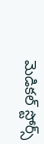మెడికల్ స్టోర్స్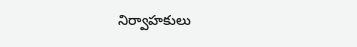నిర్వాహకులు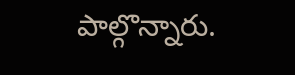పాల్గొన్నారు.